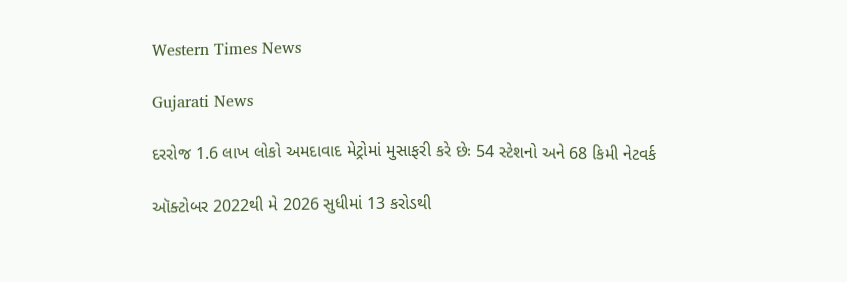Western Times News

Gujarati News

દરરોજ 1.6 લાખ લોકો અમદાવાદ મેટ્રોમાં મુસાફરી કરે છેઃ 54 સ્ટેશનો અને 68 કિમી નેટવર્ક

ઑક્ટોબર 2022થી મે 2026 સુધીમાં 13 કરોડથી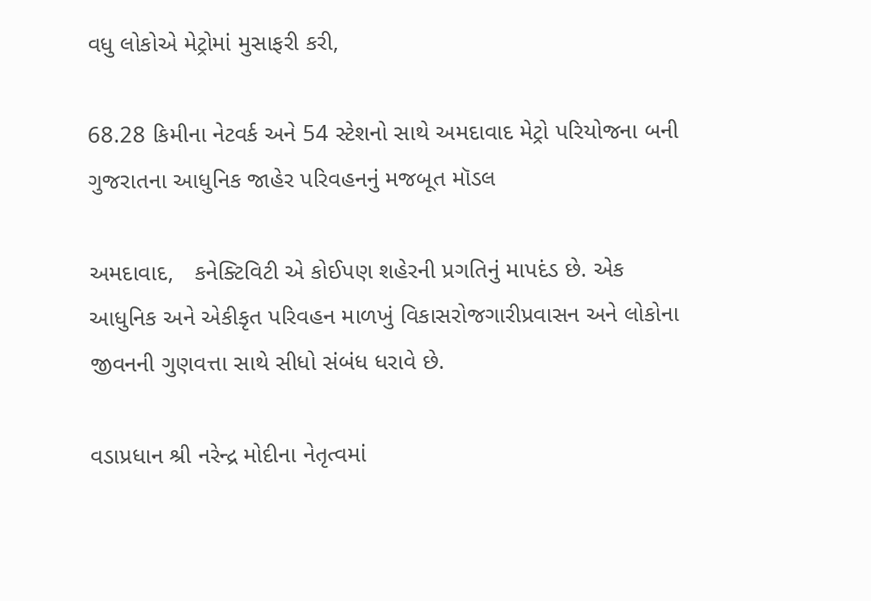વધુ લોકોએ મેટ્રોમાં મુસાફરી કરી,

68.28 કિમીના નેટવર્ક અને 54 સ્ટેશનો સાથે અમદાવાદ મેટ્રો પરિયોજના બની ગુજરાતના આધુનિક જાહેર પરિવહનનું મજબૂત મૉડલ

અમદાવાદ,   કનેક્ટિવિટી એ કોઈપણ શહેરની પ્રગતિનું માપદંડ છે. એક આધુનિક અને એકીકૃત પરિવહન માળખું વિકાસરોજગારીપ્રવાસન અને લોકોના જીવનની ગુણવત્તા સાથે સીધો સંબંધ ધરાવે છે.

વડાપ્રધાન શ્રી નરેન્દ્ર મોદીના નેતૃત્વમાં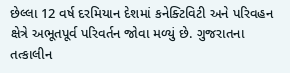છેલ્લા 12 વર્ષ દરમિયાન દેશમાં કનેક્ટિવિટી અને પરિવહન ક્ષેત્રે અભૂતપૂર્વ પરિવર્તન જોવા મળ્યું છે. ગુજરાતના તત્કાલીન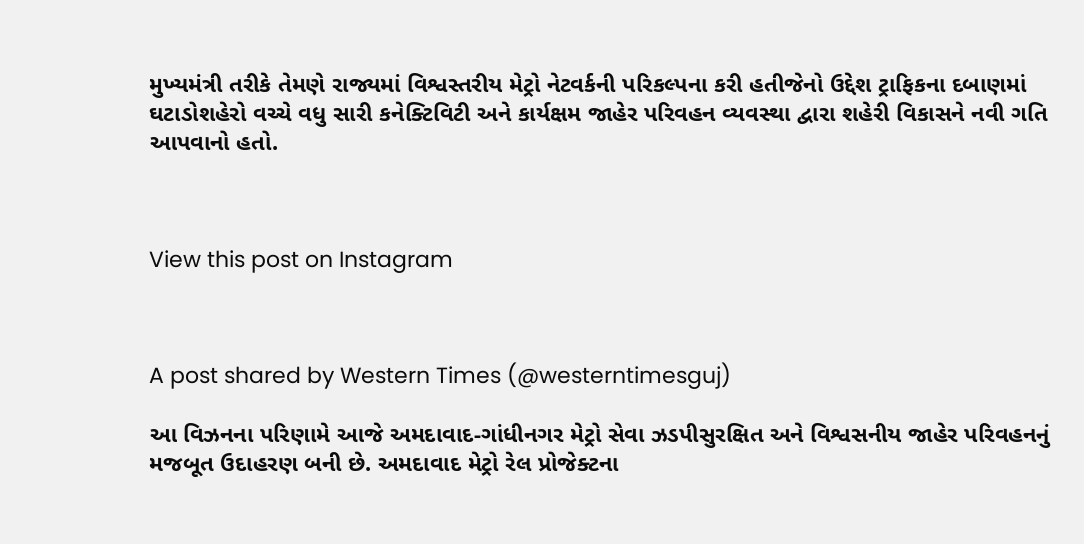મુખ્યમંત્રી તરીકે તેમણે રાજ્યમાં વિશ્વસ્તરીય મેટ્રો નેટવર્કની પરિકલ્પના કરી હતીજેનો ઉદ્દેશ ટ્રાફિકના દબાણમાં ઘટાડોશહેરો વચ્ચે વધુ સારી કનેક્ટિવિટી અને કાર્યક્ષમ જાહેર પરિવહન વ્યવસ્થા દ્વારા શહેરી વિકાસને નવી ગતિ આપવાનો હતો.



View this post on Instagram



A post shared by Western Times (@westerntimesguj)

આ વિઝનના પરિણામે આજે અમદાવાદ-ગાંધીનગર મેટ્રો સેવા ઝડપીસુરક્ષિત અને વિશ્વસનીય જાહેર પરિવહનનું મજબૂત ઉદાહરણ બની છે. અમદાવાદ મેટ્રો રેલ પ્રોજેક્ટના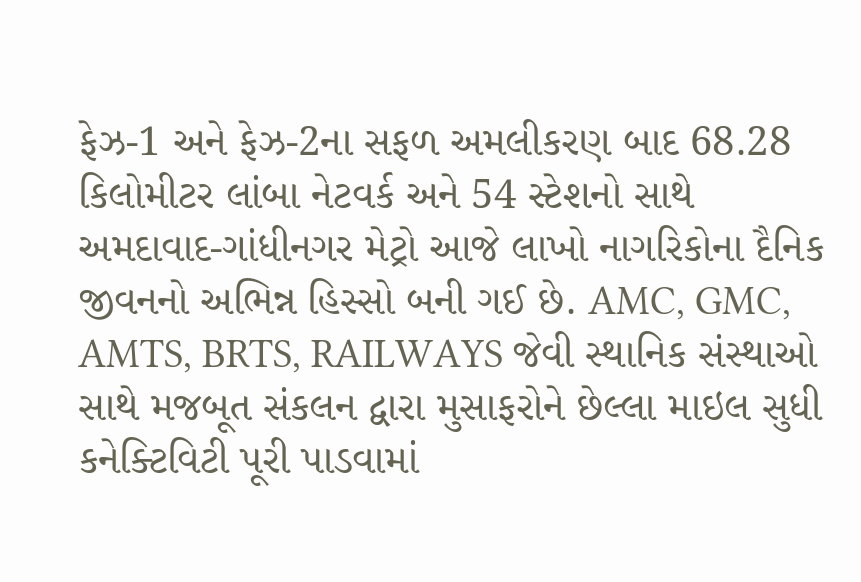ફેઝ-1 અને ફેઝ-2ના સફળ અમલીકરણ બાદ 68.28 કિલોમીટર લાંબા નેટવર્ક અને 54 સ્ટેશનો સાથે અમદાવાદ-ગાંધીનગર મેટ્રો આજે લાખો નાગરિકોના દૈનિક જીવનનો અભિન્ન હિસ્સો બની ગઈ છે. AMC, GMC, AMTS, BRTS, RAILWAYS જેવી સ્થાનિક સંસ્થાઓ સાથે મજબૂત સંકલન દ્વારા મુસાફરોને છેલ્લા માઇલ સુધી કનેક્ટિવિટી પૂરી પાડવામાં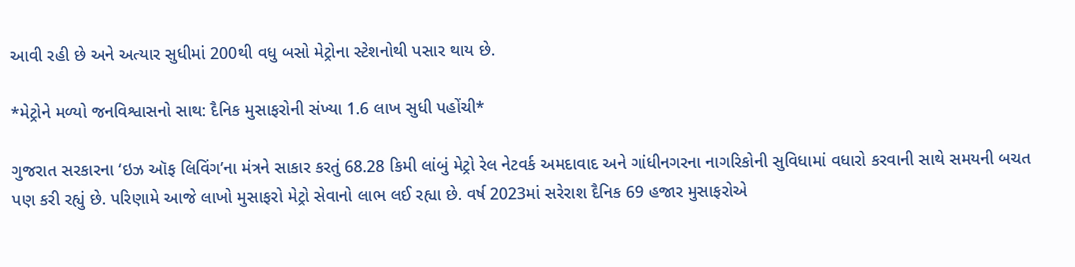આવી રહી છે અને અત્યાર સુધીમાં 200થી વધુ બસો મેટ્રોના સ્ટેશનોથી પસાર થાય છે.

*મેટ્રોને મળ્યો જનવિશ્વાસનો સાથ: દૈનિક મુસાફરોની સંખ્યા 1.6 લાખ સુધી પહોંચી*

ગુજરાત સરકારના ‘ઇઝ ઑફ લિવિંગ’ના મંત્રને સાકાર કરતું 68.28 કિમી લાંબું મેટ્રો રેલ નેટવર્ક અમદાવાદ અને ગાંધીનગરના નાગરિકોની સુવિધામાં વધારો કરવાની સાથે સમયની બચત પણ કરી રહ્યું છે. પરિણામે આજે લાખો મુસાફરો મેટ્રો સેવાનો લાભ લઈ રહ્યા છે. વર્ષ 2023માં સરેરાશ દૈનિક 69 હજાર મુસાફરોએ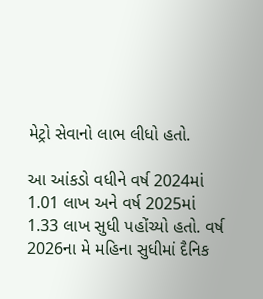મેટ્રો સેવાનો લાભ લીધો હતો.

આ આંકડો વધીને વર્ષ 2024માં 1.01 લાખ અને વર્ષ 2025માં 1.33 લાખ સુધી પહોંચ્યો હતો. વર્ષ 2026ના મે મહિના સુધીમાં દૈનિક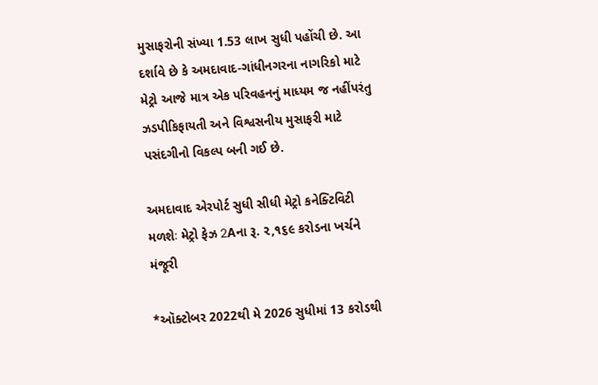મુસાફરોની સંખ્યા 1.53 લાખ સુધી પહોંચી છે. આ દર્શાવે છે કે અમદાવાદ-ગાંધીનગરના નાગરિકો માટે મેટ્રો આજે માત્ર એક પરિવહનનું માધ્યમ જ નહીંપરંતુ ઝડપીકિફાયતી અને વિશ્વસનીય મુસાફરી માટે પસંદગીનો વિકલ્પ બની ગઈ છે.

અમદાવાદ એરપોર્ટ સુધી સીધી મેટ્રો કનેક્ટિવિટી મળશેઃ મેટ્રો ફેઝ 2Aના રૂ. ૨,૧૬૯ કરોડના ખર્ચને મંજૂરી

*ઑક્ટોબર 2022થી મે 2026 સુધીમાં 13 કરોડથી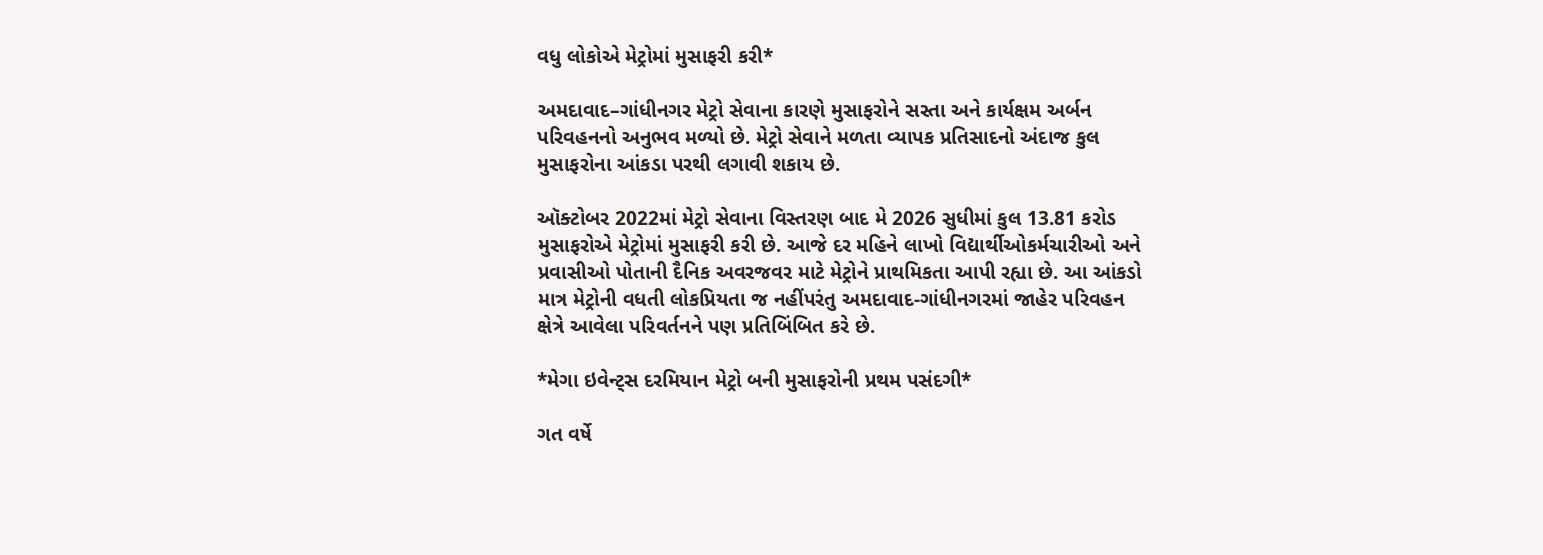વધુ લોકોએ મેટ્રોમાં મુસાફરી કરી*

અમદાવાદ–ગાંધીનગર મેટ્રો સેવાના કારણે મુસાફરોને સસ્તા અને કાર્યક્ષમ અર્બન પરિવહનનો અનુભવ મળ્યો છે. મેટ્રો સેવાને મળતા વ્યાપક પ્રતિસાદનો અંદાજ કુલ મુસાફરોના આંકડા પરથી લગાવી શકાય છે.

ઑક્ટોબર 2022માં મેટ્રો સેવાના વિસ્તરણ બાદ મે 2026 સુધીમાં કુલ 13.81 કરોડ મુસાફરોએ મેટ્રોમાં મુસાફરી કરી છે. આજે દર મહિને લાખો વિદ્યાર્થીઓકર્મચારીઓ અને પ્રવાસીઓ પોતાની દૈનિક અવરજવર માટે મેટ્રોને પ્રાથમિકતા આપી રહ્યા છે. આ આંકડો માત્ર મેટ્રોની વધતી લોકપ્રિયતા જ નહીંપરંતુ અમદાવાદ-ગાંધીનગરમાં જાહેર પરિવહન ક્ષેત્રે આવેલા પરિવર્તનને પણ પ્રતિબિંબિત કરે છે.

*મેગા ઇવેન્ટ્સ દરમિયાન મેટ્રો બની મુસાફરોની પ્રથમ પસંદગી*

ગત વર્ષે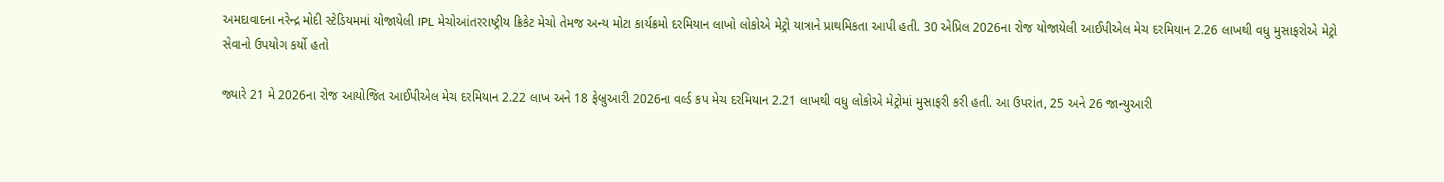અમદાવાદના નરેન્દ્ર મોદી સ્ટેડિયમમાં યોજાયેલી IPL મેચોઆંતરરાષ્ટ્રીય ક્રિકેટ મેચો તેમજ અન્ય મોટા કાર્યક્રમો દરમિયાન લાખો લોકોએ મેટ્રો યાત્રાને પ્રાથમિકતા આપી હતી. 30 એપ્રિલ 2026ના રોજ યોજાયેલી આઈપીએલ મેચ દરમિયાન 2.26 લાખથી વધુ મુસાફરોએ મેટ્રો સેવાનો ઉપયોગ કર્યો હતો

જ્યારે 21 મે 2026ના રોજ આયોજિત આઈપીએલ મેચ દરમિયાન 2.22 લાખ અને 18 ફેબ્રુઆરી 2026ના વર્લ્ડ કપ મેચ દરમિયાન 2.21 લાખથી વધુ લોકોએ મેટ્રોમાં મુસાફરી કરી હતી. આ ઉપરાંત, 25 અને 26 જાન્યુઆરી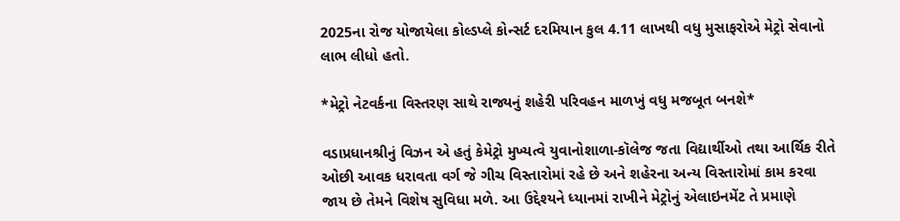2025ના રોજ યોજાયેલા કોલ્ડપ્લે કોન્સર્ટ દરમિયાન કુલ 4.11 લાખથી વધુ મુસાફરોએ મેટ્રો સેવાનો લાભ લીધો હતો.

*મેટ્રો નેટવર્કના વિસ્તરણ સાથે રાજ્યનું શહેરી પરિવહન માળખું વધુ મજબૂત બનશે*

વડાપ્રધાનશ્રીનું વિઝન એ હતું કેમેટ્રો મુખ્યત્વે યુવાનોશાળા-કૉલેજ જતા વિદ્યાર્થીઓ તથા આર્થિક રીતે ઓછી આવક ધરાવતા વર્ગ જે ગીચ વિસ્તારોમાં રહે છે અને શહેરના અન્ય વિસ્તારોમાં કામ કરવા જાય છે તેમને વિશેષ સુવિધા મળે. આ ઉદ્દેશ્યને ધ્યાનમાં રાખીને મેટ્રોનું એલાઇનમેંટ તે પ્રમાણે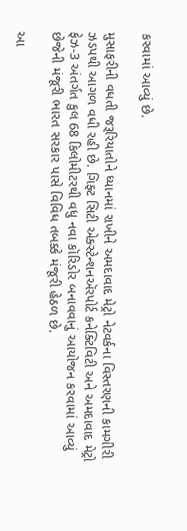કરવામાં આવ્યું છે.

મુસાફરીની વધતી જરૂરિયાતોને ધ્યાનમાં રાખીને અમદાવાદ મેટ્રો નેટવર્કના વિસ્તરણની કામગીરી ઝડપથી આગળ વધી રહી છે. ગિફ્ટ સિટી એક્સ્ટેન્શનઍરપોર્ટ કનેક્ટિવિટી અને અમદાવાદ મેટ્રો ફેઝ-3 અંતર્ગત કુલ 68 કિલોમીટરથી વધુ નવા કૉરિડોર બનાવવાનું આયોજન કરવામાં આવ્યું છેજેની મંજૂરી ભારત સરકાર પાસે વિવિધ તબક્કે મંજૂરી હેઠળ છે.

આ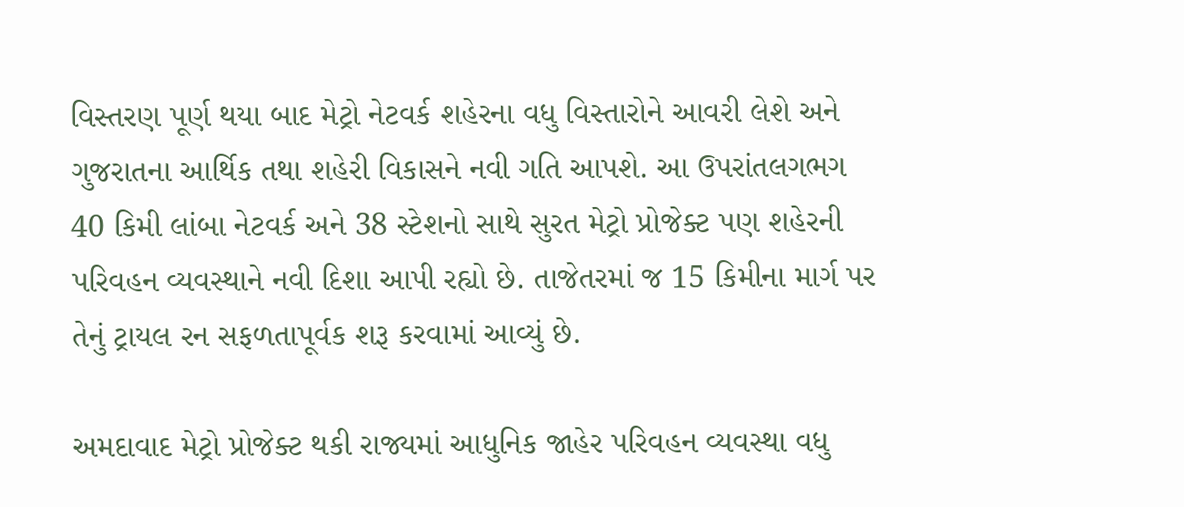વિસ્તરણ પૂર્ણ થયા બાદ મેટ્રો નેટવર્ક શહેરના વધુ વિસ્તારોને આવરી લેશે અને ગુજરાતના આર્થિક તથા શહેરી વિકાસને નવી ગતિ આપશે. આ ઉપરાંતલગભગ 40 કિમી લાંબા નેટવર્ક અને 38 સ્ટેશનો સાથે સુરત મેટ્રો પ્રોજેક્ટ પણ શહેરની પરિવહન વ્યવસ્થાને નવી દિશા આપી રહ્યો છે. તાજેતરમાં જ 15 કિમીના માર્ગ પર તેનું ટ્રાયલ રન સફળતાપૂર્વક શરૂ કરવામાં આવ્યું છે.

અમદાવાદ મેટ્રો પ્રોજેક્ટ થકી રાજ્યમાં આધુનિક જાહેર પરિવહન વ્યવસ્થા વધુ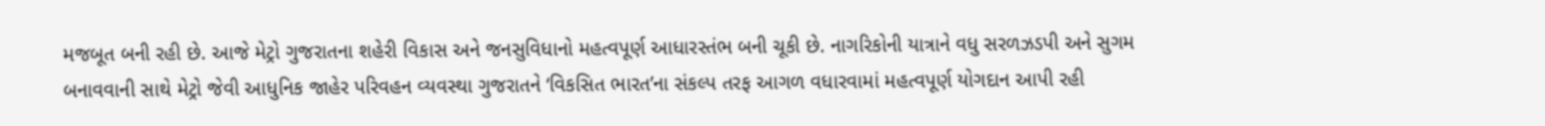મજબૂત બની રહી છે. આજે મેટ્રો ગુજરાતના શહેરી વિકાસ અને જનસુવિધાનો મહત્વપૂર્ણ આધારસ્તંભ બની ચૂકી છે. નાગરિકોની યાત્રાને વધુ સરળઝડપી અને સુગમ બનાવવાની સાથે મેટ્રો જેવી આધુનિક જાહેર પરિવહન વ્યવસ્થા ગુજરાતને ‘વિકસિત ભારત’ના સંકલ્પ તરફ આગળ વધારવામાં મહત્વપૂર્ણ યોગદાન આપી રહી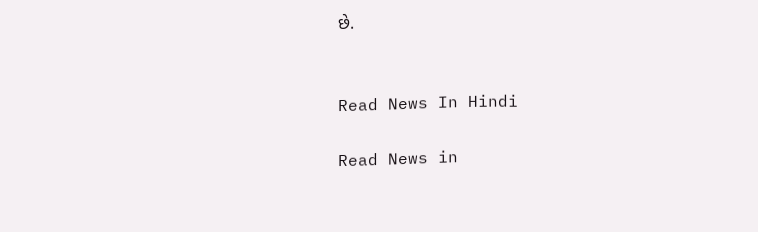છે.


Read News In Hindi

Read News in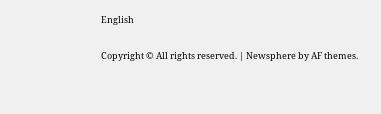English

Copyright © All rights reserved. | Newsphere by AF themes.